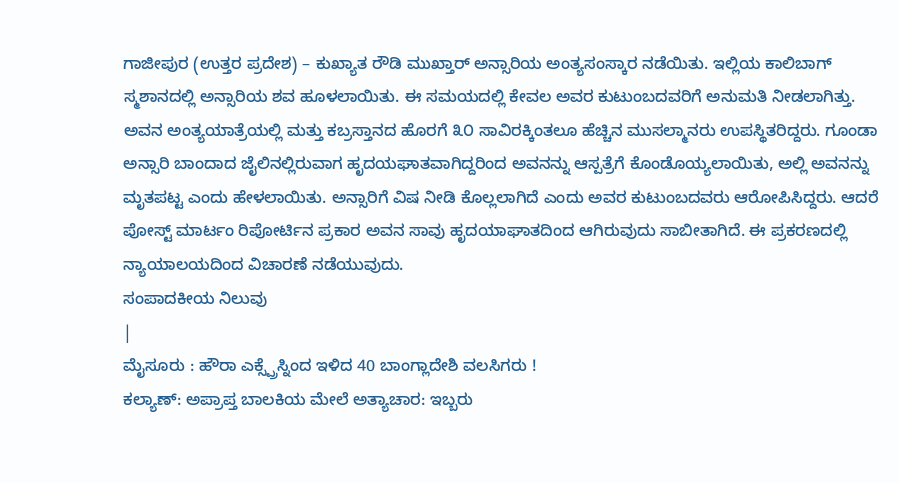ಗಾಜೀಪುರ (ಉತ್ತರ ಪ್ರದೇಶ) – ಕುಖ್ಯಾತ ರೌಡಿ ಮುಖ್ತಾರ್ ಅನ್ಸಾರಿಯ ಅಂತ್ಯಸಂಸ್ಕಾರ ನಡೆಯಿತು. ಇಲ್ಲಿಯ ಕಾಲಿಬಾಗ್ ಸ್ಮಶಾನದಲ್ಲಿ ಅನ್ಸಾರಿಯ ಶವ ಹೂಳಲಾಯಿತು. ಈ ಸಮಯದಲ್ಲಿ ಕೇವಲ ಅವರ ಕುಟುಂಬದವರಿಗೆ ಅನುಮತಿ ನೀಡಲಾಗಿತ್ತು. ಅವನ ಅಂತ್ಯಯಾತ್ರೆಯಲ್ಲಿ ಮತ್ತು ಕಬ್ರಸ್ತಾನದ ಹೊರಗೆ ೩೦ ಸಾವಿರಕ್ಕಿಂತಲೂ ಹೆಚ್ಚಿನ ಮುಸಲ್ಮಾನರು ಉಪಸ್ಥಿತರಿದ್ದರು. ಗೂಂಡಾ ಅನ್ಸಾರಿ ಬಾಂದಾದ ಜೈಲಿನಲ್ಲಿರುವಾಗ ಹೃದಯಘಾತವಾಗಿದ್ದರಿಂದ ಅವನನ್ನು ಆಸ್ಪತ್ರೆಗೆ ಕೊಂಡೊಯ್ಯಲಾಯಿತು, ಅಲ್ಲಿ ಅವನನ್ನು ಮೃತಪಟ್ಟ ಎಂದು ಹೇಳಲಾಯಿತು. ಅನ್ಸಾರಿಗೆ ವಿಷ ನೀಡಿ ಕೊಲ್ಲಲಾಗಿದೆ ಎಂದು ಅವರ ಕುಟುಂಬದವರು ಆರೋಪಿಸಿದ್ದರು. ಆದರೆ ಪೋಸ್ಟ್ ಮಾರ್ಟಂ ರಿಪೋರ್ಟಿನ ಪ್ರಕಾರ ಅವನ ಸಾವು ಹೃದಯಾಘಾತದಿಂದ ಆಗಿರುವುದು ಸಾಬೀತಾಗಿದೆ. ಈ ಪ್ರಕರಣದಲ್ಲಿ ನ್ಯಾಯಾಲಯದಿಂದ ವಿಚಾರಣೆ ನಡೆಯುವುದು.
ಸಂಪಾದಕೀಯ ನಿಲುವು
|
ಮೈಸೂರು : ಹೌರಾ ಎಕ್ಸ್ಪ್ರೆಸ್ನಿಂದ ಇಳಿದ 40 ಬಾಂಗ್ಲಾದೇಶಿ ವಲಸಿಗರು !
ಕಲ್ಯಾಣ್: ಅಪ್ರಾಪ್ತ ಬಾಲಕಿಯ ಮೇಲೆ ಅತ್ಯಾಚಾರ: ಇಬ್ಬರು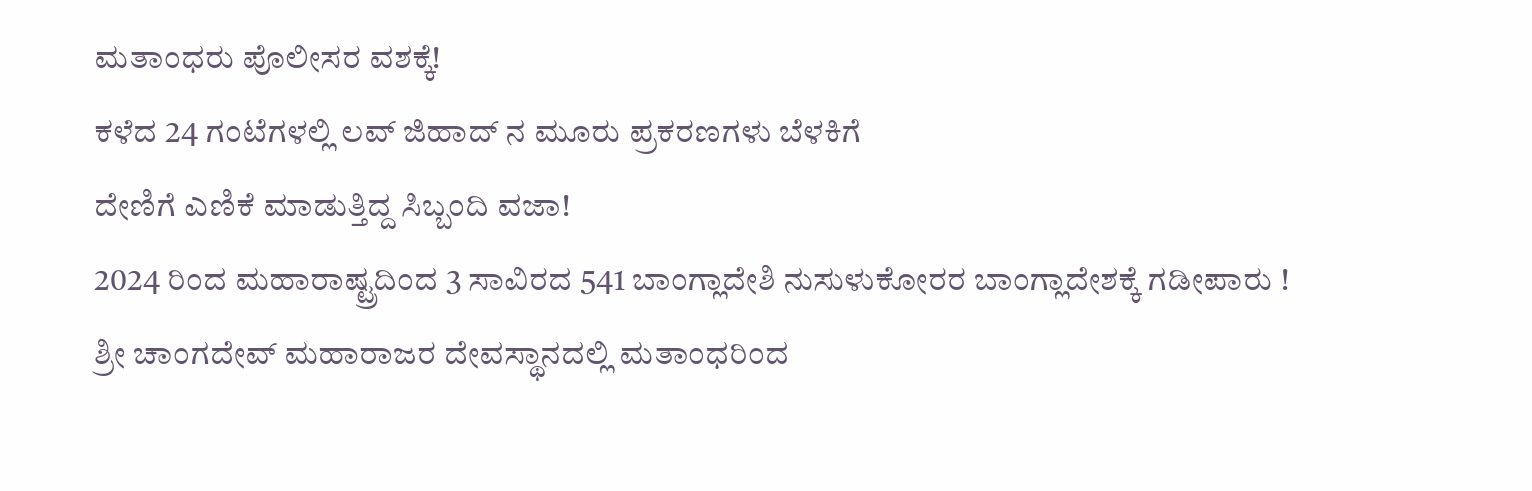ಮತಾಂಧರು ಪೊಲೀಸರ ವಶಕ್ಕೆ!
ಕಳೆದ 24 ಗಂಟೆಗಳಲ್ಲಿ ಲವ್ ಜಿಹಾದ್ ನ ಮೂರು ಪ್ರಕರಣಗಳು ಬೆಳಕಿಗೆ
ದೇಣಿಗೆ ಎಣಿಕೆ ಮಾಡುತ್ತಿದ್ದ ಸಿಬ್ಬಂದಿ ವಜಾ!
2024 ರಿಂದ ಮಹಾರಾಷ್ಟ್ರದಿಂದ 3 ಸಾವಿರದ 541 ಬಾಂಗ್ಲಾದೇಶಿ ನುಸುಳುಕೋರರ ಬಾಂಗ್ಲಾದೇಶಕ್ಕೆ ಗಡೀಪಾರು !
ಶ್ರೀ ಚಾಂಗದೇವ್ ಮಹಾರಾಜರ ದೇವಸ್ಥಾನದಲ್ಲಿ ಮತಾಂಧರಿಂದ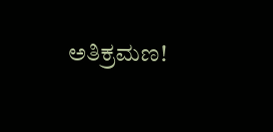ಅತಿಕ್ರಮಣ!